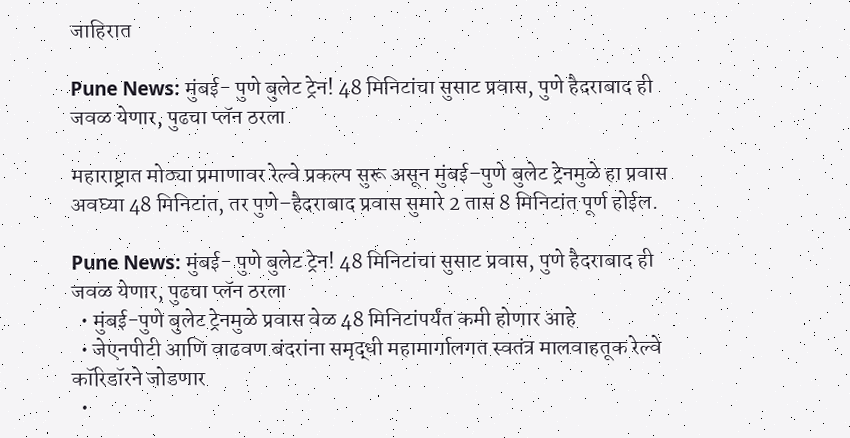जाहिरात

Pune News: मुंबई- पुणे बुलेट ट्रेन! 48 मिनिटांचा सुसाट प्रवास, पुणे हैदराबाद ही जवळ येणार, पुढचा प्लॅन ठरला

महाराष्ट्रात मोठ्या प्रमाणावर रेल्वे प्रकल्प सुरू असून मुंबई–पुणे बुलेट ट्रेनमुळे हा प्रवास अवघ्या 48 मिनिटांत, तर पुणे–हैदराबाद प्रवास सुमारे 2 तास 8 मिनिटांत पूर्ण होईल.

Pune News: मुंबई- पुणे बुलेट ट्रेन! 48 मिनिटांचा सुसाट प्रवास, पुणे हैदराबाद ही जवळ येणार, पुढचा प्लॅन ठरला
  • मुंबई-पुणे बुलेट ट्रेनमुळे प्रवास वेळ 48 मिनिटांपर्यंत कमी होणार आहे
  • जेएनपीटी आणि वाढवण बंदरांना समृद्धी महामार्गालगत स्वतंत्र मालवाहतूक रेल्वे कॉरिडॉरने जोडणार
  •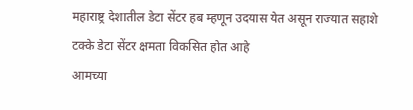महाराष्ट्र देशातील डेटा सेंटर हब म्हणून उदयास येत असून राज्यात सहाशे टक्के डेटा सेंटर क्षमता विकसित होत आहे
आमच्या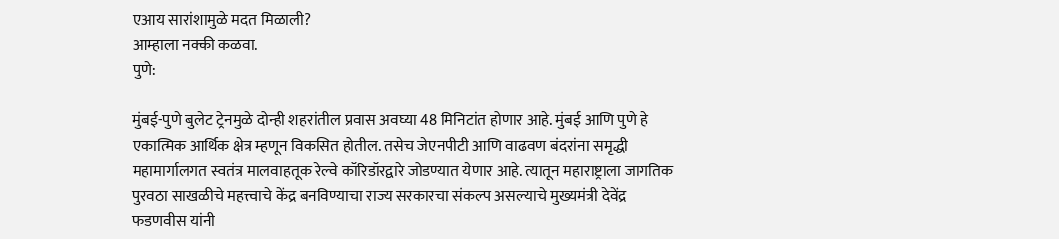एआय सारांशामुळे मदत मिळाली?
आम्हाला नक्की कळवा.
पुणे:

मुंबई-पुणे बुलेट ट्रेनमुळे दोन्ही शहरांतील प्रवास अवघ्या 48 मिनिटांत होणार आहे. मुंबई आणि पुणे हे एकात्मिक आर्थिक क्षेत्र म्हणून विकसित होतील. तसेच जेएनपीटी आणि वाढवण बंदरांना समृद्धी महामार्गालगत स्वतंत्र मालवाहतूक रेल्वे कॉरिडॉरद्वारे जोडण्यात येणार आहे. त्यातून महाराष्ट्राला जागतिक पुरवठा साखळीचे महत्त्वाचे केंद्र बनविण्याचा राज्य सरकारचा संकल्प असल्याचे मुख्यमंत्री देवेंद्र फडणवीस यांनी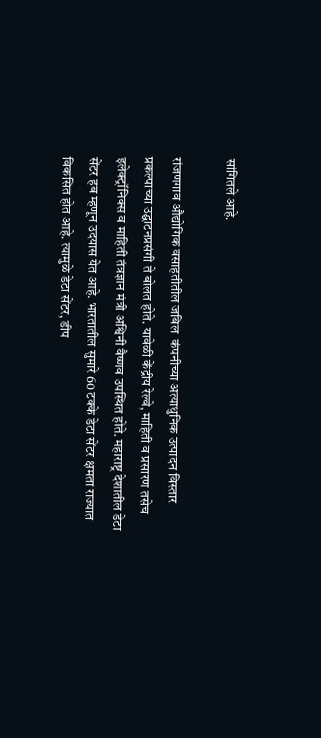सांगितले आहे.

रांजणगाव औद्योगिक वसाहतीतील जबिल  कंपनीच्या अत्याधुनिक उत्पादन विस्तार प्रकल्पाच्या उद्घाटनप्रसंगी ते बोलत होते. यावेळी केंद्रीय रेल्वे, माहिती व प्रसारण तसेच इलेक्ट्रॉनिक्स व माहिती तंत्रज्ञान मंत्री अश्विनी वैष्णव उपस्थित होते. महाराष्ट्र देशातील डेटा सेंटर हब म्हणून उदयास येत आहे. भारतातील सुमारे 60 टक्के डेटा सेंटर क्षमता राज्यात विकसित होत आहे. त्यामुळे डेटा सेंटर, डीप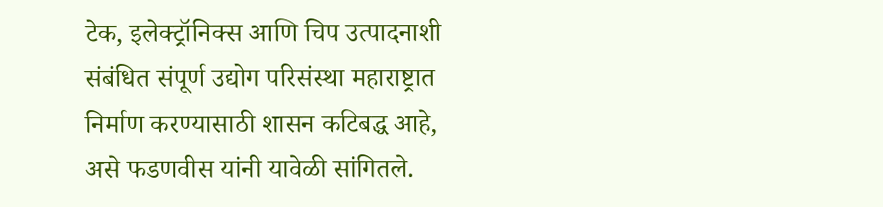टेक, इलेक्ट्रॉनिक्स आणि चिप उत्पादनाशी संबंधित संपूर्ण उद्योग परिसंस्था महाराष्ट्रात निर्माण करण्यासाठी शासन कटिबद्ध आहे, असे फडणवीस यांनी यावेळी सांगितले.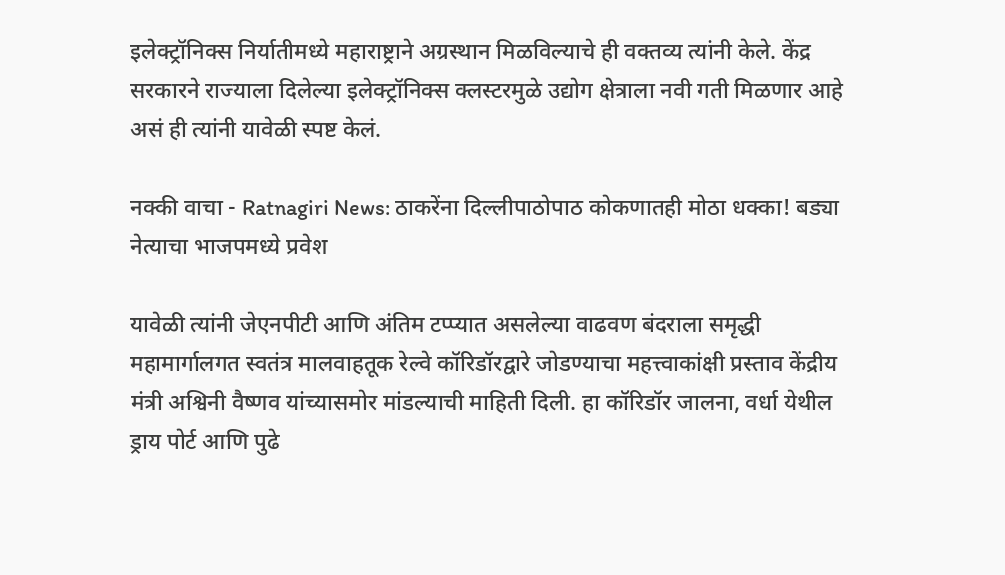इलेक्ट्रॉनिक्स निर्यातीमध्ये महाराष्ट्राने अग्रस्थान मिळविल्याचे ही वक्तव्य त्यांनी केले. केंद्र सरकारने राज्याला दिलेल्या इलेक्ट्रॉनिक्स क्लस्टरमुळे उद्योग क्षेत्राला नवी गती मिळणार आहे असं ही त्यांनी यावेळी स्पष्ट केलं.

नक्की वाचा - Ratnagiri News: ठाकरेंना दिल्लीपाठोपाठ कोकणातही मोठा धक्का! बड्या नेत्याचा भाजपमध्ये प्रवेश

यावेळी त्यांनी जेएनपीटी आणि अंतिम टप्प्यात असलेल्या वाढवण बंदराला समृद्धी महामार्गालगत स्वतंत्र मालवाहतूक रेल्वे कॉरिडॉरद्वारे जोडण्याचा महत्त्वाकांक्षी प्रस्ताव केंद्रीय मंत्री अश्विनी वैष्णव यांच्यासमोर मांडल्याची माहिती दिली. हा कॉरिडॉर जालना, वर्धा येथील ड्राय पोर्ट आणि पुढे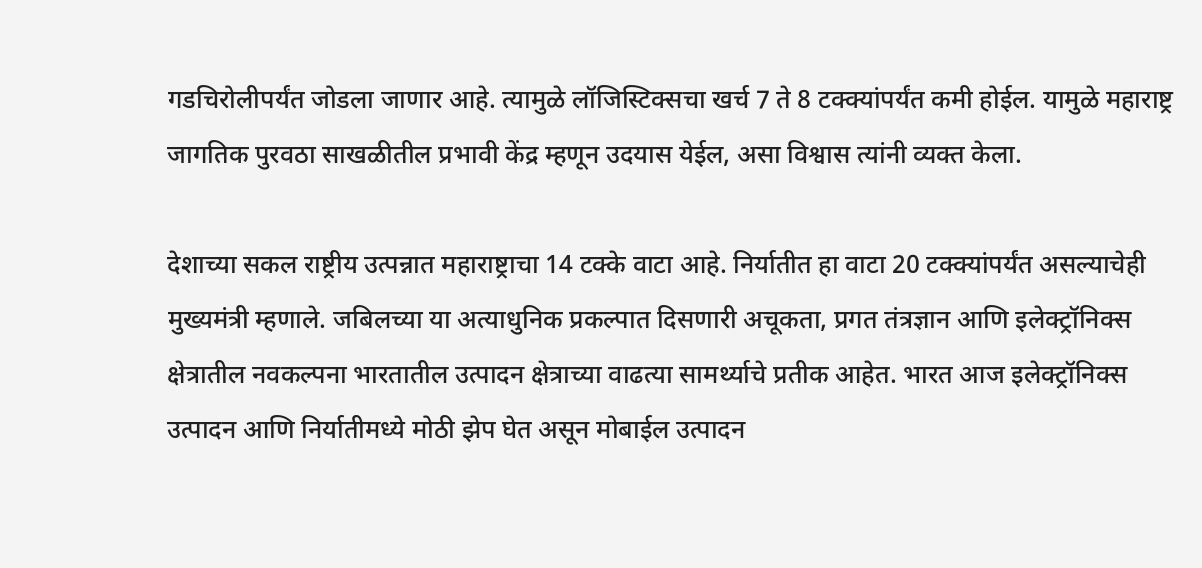गडचिरोलीपर्यंत जोडला जाणार आहे. त्यामुळे लॉजिस्टिक्सचा खर्च 7 ते 8 टक्क्यांपर्यंत कमी होईल. यामुळे महाराष्ट्र जागतिक पुरवठा साखळीतील प्रभावी केंद्र म्हणून उदयास येईल, असा विश्वास त्यांनी व्यक्त केला.

देशाच्या सकल राष्ट्रीय उत्पन्नात महाराष्ट्राचा 14 टक्के वाटा आहे. निर्यातीत हा वाटा 20 टक्क्यांपर्यंत असल्याचेही मुख्यमंत्री म्हणाले. जबिलच्या या अत्याधुनिक प्रकल्पात दिसणारी अचूकता, प्रगत तंत्रज्ञान आणि इलेक्ट्रॉनिक्स क्षेत्रातील नवकल्पना भारतातील उत्पादन क्षेत्राच्या वाढत्या सामर्थ्याचे प्रतीक आहेत. भारत आज इलेक्ट्रॉनिक्स उत्पादन आणि निर्यातीमध्ये मोठी झेप घेत असून मोबाईल उत्पादन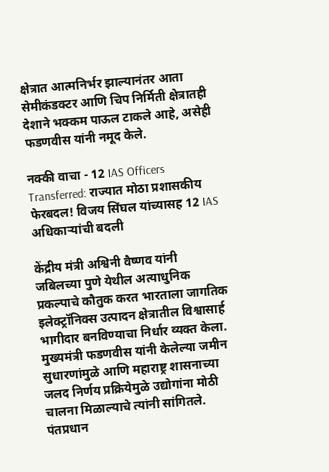क्षेत्रात आत्मनिर्भर झाल्यानंतर आता सेमीकंडक्टर आणि चिप निर्मिती क्षेत्रातही देशाने भक्कम पाऊल टाकले आहे, असेही  फडणवीस यांनी नमूद केले.

नक्की वाचा - 12 IAS Officers Transferred: राज्यात मोठा प्रशासकीय फेरबदल! विजय सिंघल यांच्यासह 12 IAS अधिकाऱ्यांची बदली

केंद्रीय मंत्री अश्विनी वैष्णव यांनी जबिलच्या पुणे येथील अत्याधुनिक प्रकल्पाचे कौतुक करत भारताला जागतिक इलेक्ट्रॉनिक्स उत्पादन क्षेत्रातील विश्वासार्ह भागीदार बनविण्याचा निर्धार व्यक्त केला. मुख्यमंत्री फडणवीस यांनी केलेल्या जमीन सुधारणांमुळे आणि महाराष्ट्र शासनाच्या जलद निर्णय प्रक्रियेमुळे उद्योगांना मोठी चालना मिळाल्याचे त्यांनी सांगितले. पंतप्रधान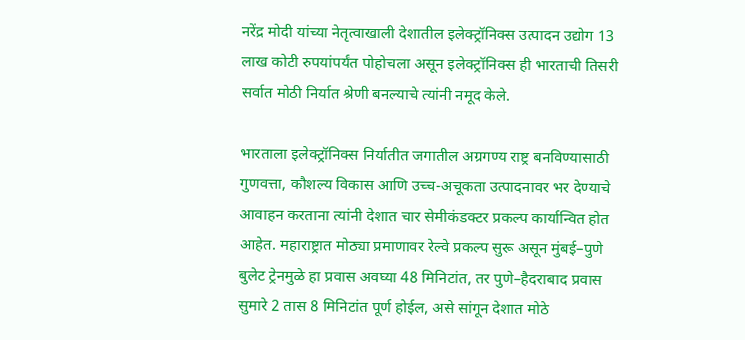नरेंद्र मोदी यांच्या नेतृत्वाखाली देशातील इलेक्ट्रॉनिक्स उत्पादन उद्योग 13 लाख कोटी रुपयांपर्यंत पोहोचला असून इलेक्ट्रॉनिक्स ही भारताची तिसरी सर्वात मोठी निर्यात श्रेणी बनल्याचे त्यांनी नमूद केले.

भारताला इलेक्ट्रॉनिक्स निर्यातीत जगातील अग्रगण्य राष्ट्र बनविण्यासाठी गुणवत्ता, कौशल्य विकास आणि उच्च-अचूकता उत्पादनावर भर देण्याचे आवाहन करताना त्यांनी देशात चार सेमीकंडक्टर प्रकल्प कार्यान्वित होत आहेत. महाराष्ट्रात मोठ्या प्रमाणावर रेल्वे प्रकल्प सुरू असून मुंबई–पुणे बुलेट ट्रेनमुळे हा प्रवास अवघ्या 48 मिनिटांत, तर पुणे–हैदराबाद प्रवास सुमारे 2 तास 8 मिनिटांत पूर्ण होईल, असे सांगून देशात मोठे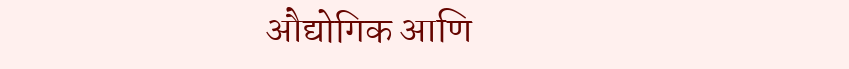औद्योगिक आणि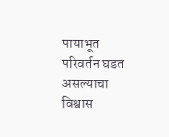पायाभूत परिवर्तन घडत असल्याचा विश्वास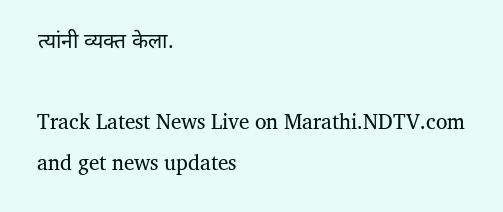त्यांनी व्यक्त केला.

Track Latest News Live on Marathi.NDTV.com and get news updates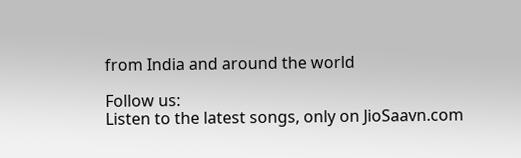from India and around the world

Follow us:
Listen to the latest songs, only on JioSaavn.com